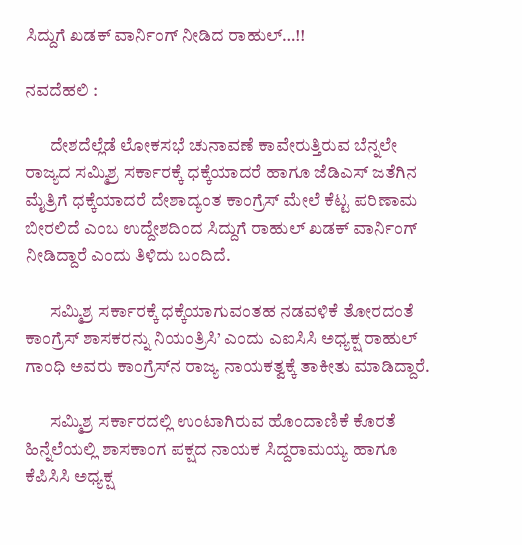ಸಿದ್ದುಗೆ ಖಡಕ್ ವಾರ್ನಿಂಗ್ ನೀಡಿದ ರಾಹುಲ್…!!

ನವದೆಹಲಿ :

       ದೇಶದೆಲ್ಲೆಡೆ ಲೋಕಸಭೆ ಚುನಾವಣೆ ಕಾವೇರುತ್ತಿರುವ ಬೆನ್ನಲೇ ರಾಜ್ಯದ ಸಮ್ಮಿಶ್ರ ಸರ್ಕಾರಕ್ಕೆ ಧಕ್ಕೆಯಾದರೆ ಹಾಗೂ ಜೆಡಿಎಸ್‌ ಜತೆಗಿನ ಮೈತ್ರಿಗೆ ಧಕ್ಕೆಯಾದರೆ ದೇಶಾದ್ಯಂತ ಕಾಂಗ್ರೆಸ್‌ ಮೇಲೆ ಕೆಟ್ಟ ಪರಿಣಾಮ ಬೀರಲಿದೆ ಎಂಬ ಉದ್ದೇಶದಿಂದ ಸಿದ್ದುಗೆ ರಾಹುಲ್ ಖಡಕ್ ವಾರ್ನಿಂಗ್ ನೀಡಿದ್ದಾರೆ ಎಂದು ತಿಳಿದು ಬಂದಿದೆ.

       ಸಮ್ಮಿಶ್ರ ಸರ್ಕಾರಕ್ಕೆ ಧಕ್ಕೆಯಾಗುವಂತಹ ನಡವಳಿಕೆ ತೋರದಂತೆ ಕಾಂಗ್ರೆಸ್‌ ಶಾಸಕರನ್ನು ನಿಯಂತ್ರಿಸಿ’ ಎಂದು ಎಐಸಿಸಿ ಅಧ್ಯಕ್ಷ ರಾಹುಲ್‌ ಗಾಂಧಿ ಅವರು ಕಾಂಗ್ರೆಸ್‌ನ ರಾಜ್ಯ ನಾಯಕತ್ವಕ್ಕೆ ತಾಕೀತು ಮಾಡಿದ್ದಾರೆ.

       ಸಮ್ಮಿಶ್ರ ಸರ್ಕಾರದಲ್ಲಿ ಉಂಟಾಗಿರುವ ಹೊಂದಾಣಿಕೆ ಕೊರತೆ ಹಿನ್ನೆಲೆಯಲ್ಲಿ ಶಾಸಕಾಂಗ ಪಕ್ಷದ ನಾಯಕ ಸಿದ್ದರಾಮಯ್ಯ ಹಾಗೂ ಕೆಪಿಸಿಸಿ ಅಧ್ಯಕ್ಷ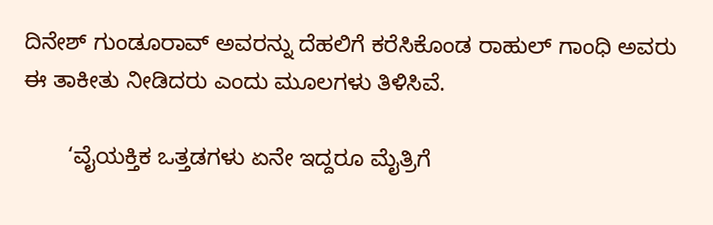ದಿನೇಶ್‌ ಗುಂಡೂರಾವ್‌ ಅವರನ್ನು ದೆಹಲಿಗೆ ಕರೆಸಿಕೊಂಡ ರಾಹುಲ್‌ ಗಾಂಧಿ ಅವರು ಈ ತಾಕೀತು ನೀಡಿದರು ಎಂದು ಮೂಲಗಳು ತಿಳಿಸಿವೆ.

       ‘ವೈಯಕ್ತಿಕ ಒತ್ತಡಗಳು ಏನೇ ಇದ್ದರೂ ಮೈತ್ರಿಗೆ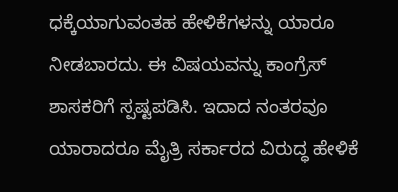ಧಕ್ಕೆಯಾಗುವಂತಹ ಹೇಳಿಕೆಗಳನ್ನು ಯಾರೂ ನೀಡಬಾರದು. ಈ ವಿಷಯವನ್ನು ಕಾಂಗ್ರೆಸ್‌ ಶಾಸಕರಿಗೆ ಸ್ಪಷ್ಟಪಡಿಸಿ. ಇದಾದ ನಂತರವೂ ಯಾರಾದರೂ ಮೈತ್ರಿ ಸರ್ಕಾರದ ವಿರುದ್ಧ ಹೇಳಿಕೆ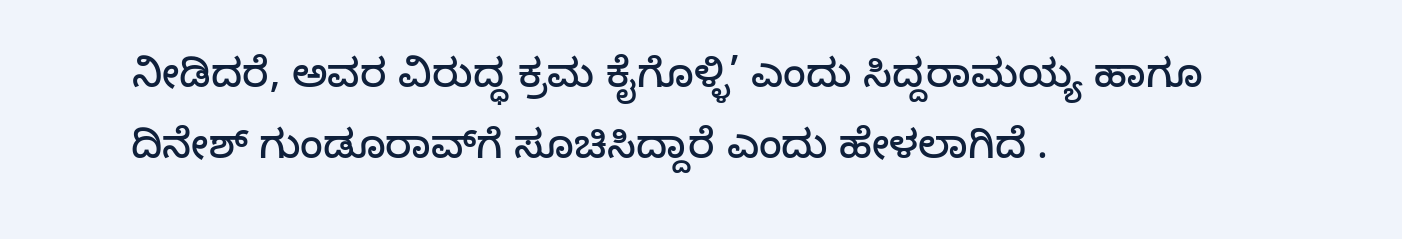ನೀಡಿದರೆ, ಅವರ ವಿರುದ್ಧ ಕ್ರಮ ಕೈಗೊಳ್ಳಿ’ ಎಂದು ಸಿದ್ದರಾಮಯ್ಯ ಹಾಗೂ ದಿನೇಶ್‌ ಗುಂಡೂರಾವ್‌ಗೆ ಸೂಚಿಸಿದ್ದಾರೆ ಎಂದು ಹೇಳಲಾಗಿದೆ .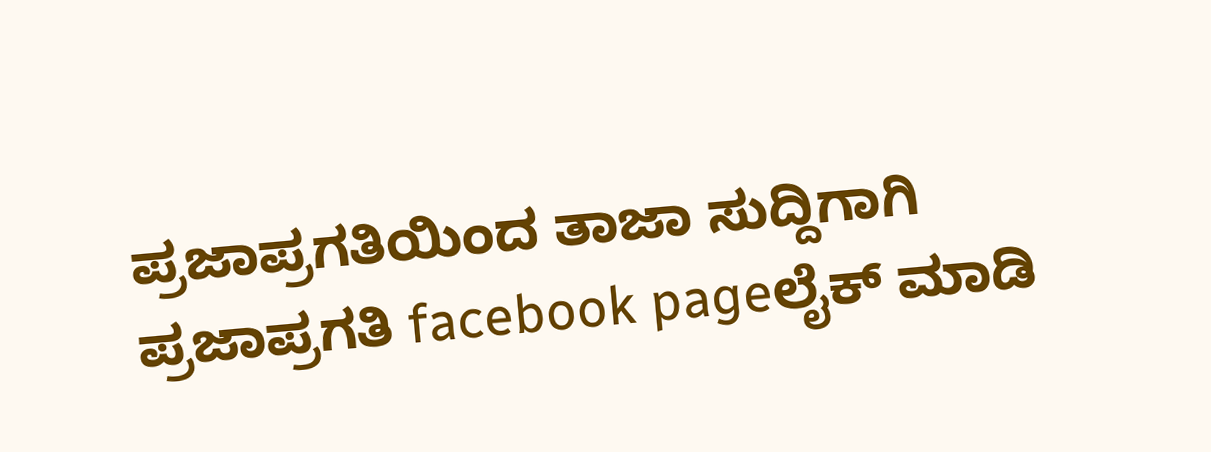ಪ್ರಜಾಪ್ರಗತಿಯಿಂದ ತಾಜಾ ಸುದ್ದಿಗಾಗಿ ಪ್ರಜಾಪ್ರಗತಿ facebook pageಲೈಕ್ ಮಾಡಿ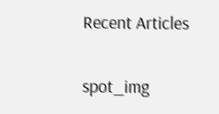Recent Articles

spot_img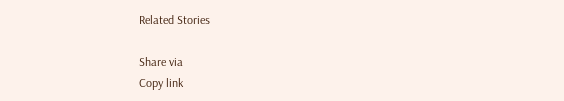Related Stories

Share via
Copy link